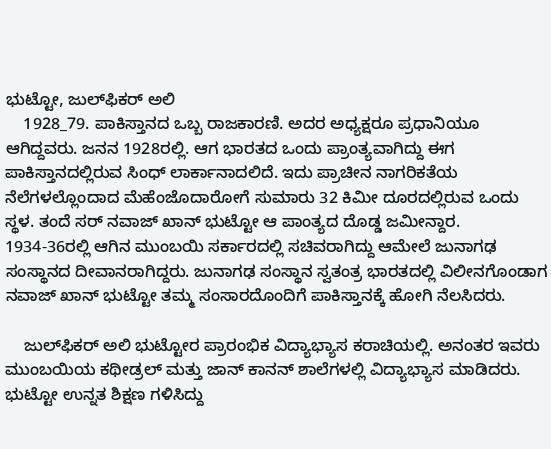ಭುಟ್ಟೋ, ಜುಲ್‍ಫಿಕರ್ ಅಲಿ
    1928_79. ಪಾಕಿಸ್ತಾನದ ಒಬ್ಬ ರಾಜಕಾರಣಿ. ಅದರ ಅಧ್ಯಕ್ಷರೂ ಪ್ರಧಾನಿಯೂ ಆಗಿದ್ದವರು. ಜನನ 1928ರಲ್ಲಿ. ಆಗ ಭಾರತದ ಒಂದು ಪ್ರಾಂತ್ಯವಾಗಿದ್ದು ಈಗ ಪಾಕಿಸ್ತಾನದಲ್ಲಿರುವ ಸಿಂಧ್ ಲಾರ್ಕಾನಾದಲಿದೆ. ಇದು ಪ್ರಾಚೀನ ನಾಗರಿಕತೆಯ ನೆಲೆಗಳಲ್ಲೊಂದಾದ ಮೆಹೆಂಜೊದಾರೋಗೆ ಸುಮಾರು 32 ಕಿಮೀ ದೂರದಲ್ಲಿರುವ ಒಂದು ಸ್ಥಳ. ತಂದೆ ಸರ್ ನವಾಜ್ ಖಾನ್ ಭುಟ್ಟೋ ಆ ಪಾಂತ್ಯದ ದೊಡ್ಡ ಜಮೀನ್ದಾರ. 1934-36ರಲ್ಲಿ ಆಗಿನ ಮುಂಬಯಿ ಸರ್ಕಾರದಲ್ಲಿ ಸಚಿವರಾಗಿದ್ದು ಆಮೇಲೆ ಜುನಾಗಢ ಸಂಸ್ಥಾನದ ದೀವಾನರಾಗಿದ್ದರು. ಜುನಾಗಢ ಸಂಸ್ಥಾನ ಸ್ವತಂತ್ರ ಭಾರತದಲ್ಲಿ ವಿಲೀನಗೊಂಡಾಗ ನವಾಜ್ ಖಾನ್ ಭುಟ್ಟೋ ತಮ್ಮ ಸಂಸಾರದೊಂದಿಗೆ ಪಾಕಿಸ್ತಾನಕ್ಕೆ ಹೋಗಿ ನೆಲಸಿದರು.

    ಜುಲ್‍ಫಿಕರ್ ಅಲಿ ಭುಟ್ಟೋರ ಪ್ರಾರಂಭಿಕ ವಿದ್ಯಾಭ್ಯಾಸ ಕರಾಚಿಯಲ್ಲಿ. ಅನಂತರ ಇವರು ಮುಂಬಯಿಯ ಕಥೀಡ್ರಲ್ ಮತ್ತು ಜಾನ್ ಕಾನನ್ ಶಾಲೆಗಳಲ್ಲಿ ವಿದ್ಯಾಭ್ಯಾಸ ಮಾಡಿದರು. ಭುಟ್ಟೋ ಉನ್ನತ ಶಿಕ್ಷಣ ಗಳಿಸಿದ್ದು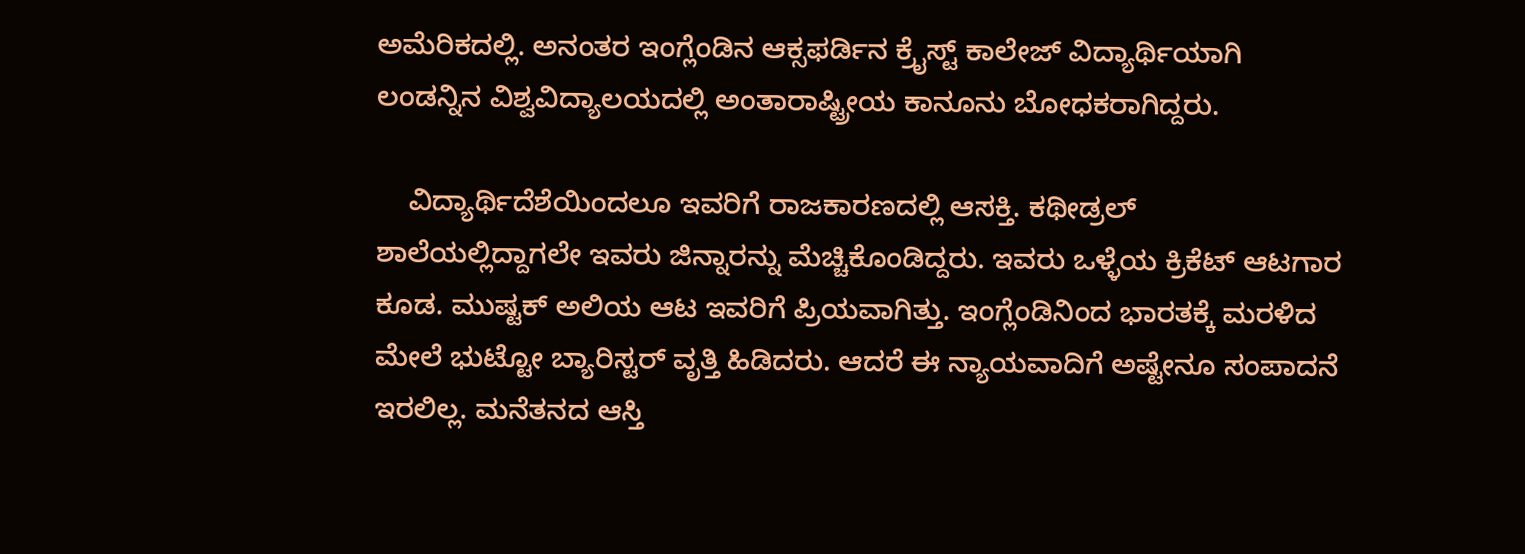ಅಮೆರಿಕದಲ್ಲಿ. ಅನಂತರ ಇಂಗ್ಲೆಂಡಿನ ಆಕ್ಸಫರ್ಡಿನ ಕ್ರೈಸ್ಟ್ ಕಾಲೇಜ್ ವಿದ್ಯಾರ್ಥಿಯಾಗಿ ಲಂಡನ್ನಿನ ವಿಶ್ವವಿದ್ಯಾಲಯದಲ್ಲಿ ಅಂತಾರಾಷ್ಟ್ರೀಯ ಕಾನೂನು ಬೋಧಕರಾಗಿದ್ದರು.

    ವಿದ್ಯಾರ್ಥಿದೆಶೆಯಿಂದಲೂ ಇವರಿಗೆ ರಾಜಕಾರಣದಲ್ಲಿ ಆಸಕ್ತಿ. ಕಥೀಡ್ರಲ್ ಶಾಲೆಯಲ್ಲಿದ್ದಾಗಲೇ ಇವರು ಜಿನ್ನಾರನ್ನು ಮೆಚ್ಚಿಕೊಂಡಿದ್ದರು. ಇವರು ಒಳ್ಳೆಯ ಕ್ರಿಕೆಟ್ ಆಟಗಾರ ಕೂಡ. ಮುಷ್ಟಕ್ ಅಲಿಯ ಆಟ ಇವರಿಗೆ ಪ್ರಿಯವಾಗಿತ್ತು. ಇಂಗ್ಲೆಂಡಿನಿಂದ ಭಾರತಕ್ಕೆ ಮರಳಿದ ಮೇಲೆ ಭುಟ್ಟೋ ಬ್ಯಾರಿಸ್ಟರ್ ವೃತ್ತಿ ಹಿಡಿದರು. ಆದರೆ ಈ ನ್ಯಾಯವಾದಿಗೆ ಅಷ್ಟೇನೂ ಸಂಪಾದನೆ ಇರಲಿಲ್ಲ. ಮನೆತನದ ಆಸ್ತಿ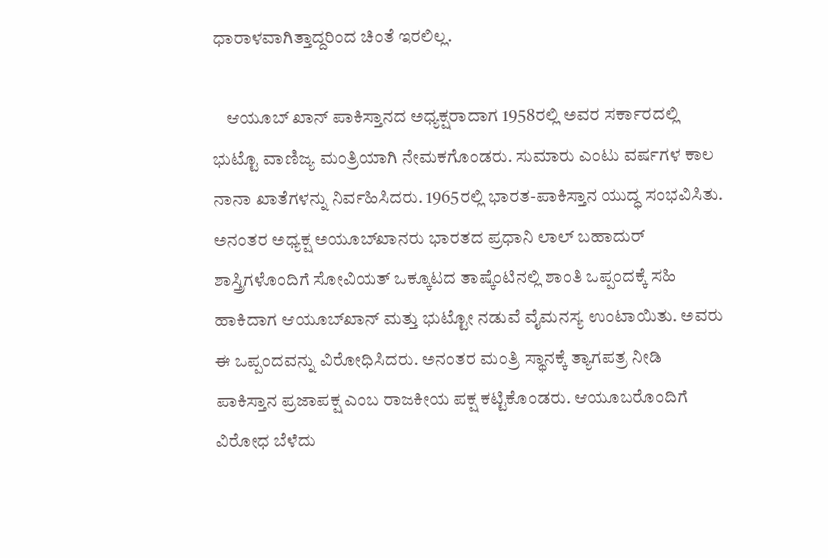ಧಾರಾಳವಾಗಿತ್ತಾದ್ದರಿಂದ ಚಿಂತೆ ಇರಲಿಲ್ಲ.

    ಆಯೂಬ್ ಖಾನ್ ಪಾಕಿಸ್ತಾನದ ಅಧ್ಯಕ್ಷರಾದಾಗ 1958ರಲ್ಲಿ ಅವರ ಸರ್ಕಾರದಲ್ಲಿ ಭುಟ್ಟೊ ವಾಣಿಜ್ಯ ಮಂತ್ರಿಯಾಗಿ ನೇಮಕಗೊಂಡರು. ಸುಮಾರು ಎಂಟು ವರ್ಷಗಳ ಕಾಲ ನಾನಾ ಖಾತೆಗಳನ್ನು ನಿರ್ವಹಿಸಿದರು. 1965ರಲ್ಲಿ ಭಾರತ-ಪಾಕಿಸ್ತಾನ ಯುದ್ಧ ಸಂಭವಿಸಿತು. ಅನಂತರ ಅಧ್ಯಕ್ಷ ಅಯೂಬ್‍ಖಾನರು ಭಾರತದ ಪ್ರಧಾನಿ ಲಾಲ್ ಬಹಾದುರ್ ಶಾಸ್ತ್ರಿಗಳೊಂದಿಗೆ ಸೋವಿಯತ್ ಒಕ್ಕೂಟದ ತಾಷ್ಕೆಂಟಿನಲ್ಲಿ ಶಾಂತಿ ಒಪ್ಪಂದಕ್ಕೆ ಸಹಿ ಹಾಕಿದಾಗ ಆಯೂಬ್‍ಖಾನ್ ಮತ್ತು ಭುಟ್ಟೋ ನಡುವೆ ವೈಮನಸ್ಯ ಉಂಟಾಯಿತು. ಅವರು ಈ ಒಪ್ಪಂದವನ್ನು ವಿರೋಧಿಸಿದರು. ಅನಂತರ ಮಂತ್ರಿ ಸ್ಥಾನಕ್ಕೆ ತ್ಯಾಗಪತ್ರ ನೀಡಿ ಪಾಕಿಸ್ತಾನ ಪ್ರಜಾಪಕ್ಷ ಎಂಬ ರಾಜಕೀಯ ಪಕ್ಷ ಕಟ್ಟಿಕೊಂಡರು. ಆಯೂಬರೊಂದಿಗೆ ವಿರೋಧ ಬೆಳೆದು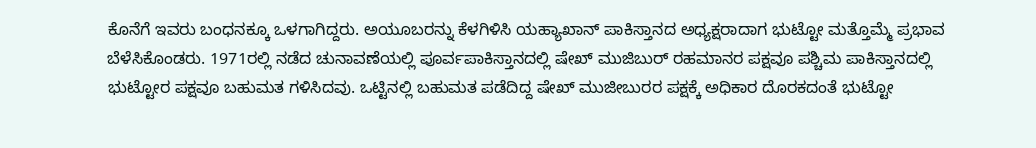ಕೊನೆಗೆ ಇವರು ಬಂಧನಕ್ಕೂ ಒಳಗಾಗಿದ್ದರು. ಅಯೂಬರನ್ನು ಕೆಳಗಿಳಿಸಿ ಯಹ್ಯಾಖಾನ್ ಪಾಕಿಸ್ತಾನದ ಅಧ್ಯಕ್ಷರಾದಾಗ ಭುಟ್ಟೋ ಮತ್ತೊಮ್ಮೆ ಪ್ರಭಾವ ಬೆಳೆಸಿಕೊಂಡರು. 1971ರಲ್ಲಿ ನಡೆದ ಚುನಾವಣೆಯಲ್ಲಿ ಪೂರ್ವಪಾಕಿಸ್ತಾನದಲ್ಲಿ ಷೇಖ್ ಮುಜಿಬುರ್ ರಹಮಾನರ ಪಕ್ಷವೂ ಪಶ್ಚಿಮ ಪಾಕಿಸ್ತಾನದಲ್ಲಿ ಭುಟ್ಟೋರ ಪಕ್ಷವೂ ಬಹುಮತ ಗಳಿಸಿದವು. ಒಟ್ಟಿನಲ್ಲಿ ಬಹುಮತ ಪಡೆದಿದ್ದ ಷೇಖ್ ಮುಜೀಬುರರ ಪಕ್ಷಕ್ಕೆ ಅಧಿಕಾರ ದೊರಕದಂತೆ ಭುಟ್ಟೋ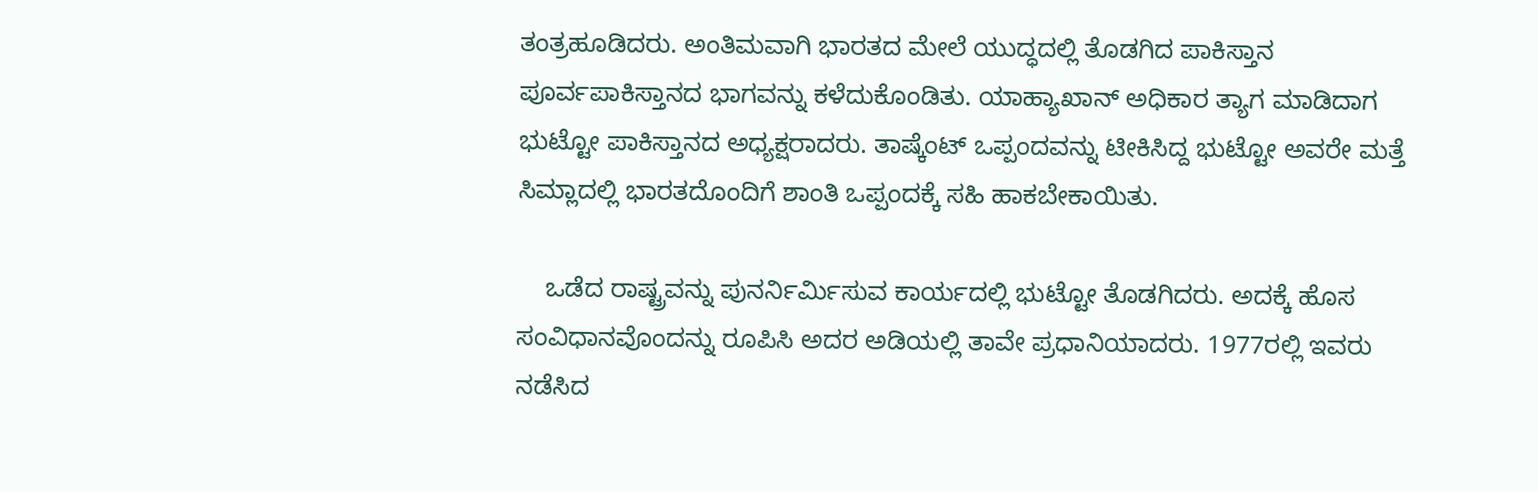ತಂತ್ರಹೂಡಿದರು. ಅಂತಿಮವಾಗಿ ಭಾರತದ ಮೇಲೆ ಯುದ್ಧದಲ್ಲಿ ತೊಡಗಿದ ಪಾಕಿಸ್ತಾನ ಪೂರ್ವಪಾಕಿಸ್ತಾನದ ಭಾಗವನ್ನು ಕಳೆದುಕೊಂಡಿತು. ಯಾಹ್ಯಾಖಾನ್ ಅಧಿಕಾರ ತ್ಯಾಗ ಮಾಡಿದಾಗ ಭುಟ್ಟೋ ಪಾಕಿಸ್ತಾನದ ಅಧ್ಯಕ್ಷರಾದರು. ತಾಷ್ಕೆಂಟ್ ಒಪ್ಪಂದವನ್ನು ಟೀಕಿಸಿದ್ದ ಭುಟ್ಟೋ ಅವರೇ ಮತ್ತೆ ಸಿಮ್ಲಾದಲ್ಲಿ ಭಾರತದೊಂದಿಗೆ ಶಾಂತಿ ಒಪ್ಪಂದಕ್ಕೆ ಸಹಿ ಹಾಕಬೇಕಾಯಿತು.

    ಒಡೆದ ರಾಷ್ಟ್ರವನ್ನು ಪುನರ್ನಿರ್ಮಿಸುವ ಕಾರ್ಯದಲ್ಲಿ ಭುಟ್ಟೋ ತೊಡಗಿದರು. ಅದಕ್ಕೆ ಹೊಸ ಸಂವಿಧಾನವೊಂದನ್ನು ರೂಪಿಸಿ ಅದರ ಅಡಿಯಲ್ಲಿ ತಾವೇ ಪ್ರಧಾನಿಯಾದರು. 1977ರಲ್ಲಿ ಇವರು ನಡೆಸಿದ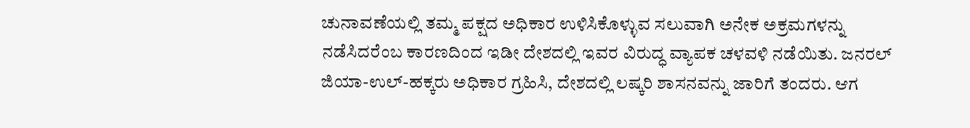ಚುನಾವಣೆಯಲ್ಲಿ ತಮ್ಮ ಪಕ್ಷದ ಅಧಿಕಾರ ಉಳಿಸಿಕೊಳ್ಳುವ ಸಲುವಾಗಿ ಅನೇಕ ಅಕ್ರಮಗಳನ್ನು ನಡೆಸಿದರೆಂಬ ಕಾರಣದಿಂದ ಇಡೀ ದೇಶದಲ್ಲಿ ಇವರ ವಿರುದ್ಧ ವ್ಯಾಪಕ ಚಳವಳಿ ನಡೆಯಿತು. ಜನರಲ್ ಜಿಯಾ-ಉಲ್-ಹಕ್ಕರು ಅಧಿಕಾರ ಗ್ರಹಿಸಿ, ದೇಶದಲ್ಲಿ ಲಷ್ಕರಿ ಶಾಸನವನ್ನು ಜಾರಿಗೆ ತಂದರು. ಆಗ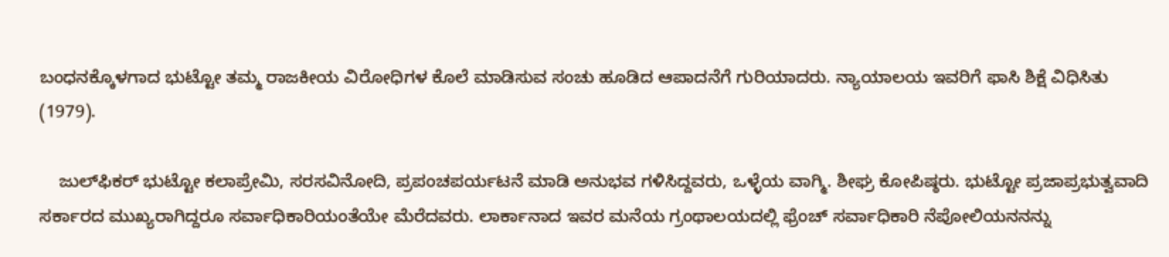ಬಂಧನಕ್ಕೊಳಗಾದ ಭುಟ್ಟೋ ತಮ್ಮ ರಾಜಕೀಯ ವಿರೋಧಿಗಳ ಕೊಲೆ ಮಾಡಿಸುವ ಸಂಚು ಹೂಡಿದ ಆಪಾದನೆಗೆ ಗುರಿಯಾದರು. ನ್ಯಾಯಾಲಯ ಇವರಿಗೆ ಫಾಸಿ ಶಿಕ್ಷೆ ವಿಧಿಸಿತು (1979).

    ಜುಲ್‍ಫಿಕರ್ ಭುಟ್ಟೋ ಕಲಾಪ್ರೇಮಿ, ಸರಸವಿನೋದಿ, ಪ್ರಪಂಚಪರ್ಯಟನೆ ಮಾಡಿ ಅನುಭವ ಗಳಿಸಿದ್ದವರು, ಒಳ್ಳೆಯ ವಾಗ್ಮಿ. ಶೀಘ್ರ ಕೋಪಿಷ್ಠರು. ಭುಟ್ಟೋ ಪ್ರಜಾಪ್ರಭುತ್ವವಾದಿ ಸರ್ಕಾರದ ಮುಖ್ಯರಾಗಿದ್ದರೂ ಸರ್ವಾಧಿಕಾರಿಯಂತೆಯೇ ಮೆರೆದವರು. ಲಾರ್ಕಾನಾದ ಇವರ ಮನೆಯ ಗ್ರಂಥಾಲಯದಲ್ಲಿ ಫ್ರೆಂಚ್ ಸರ್ವಾಧಿಕಾರಿ ನೆಪೋಲಿಯನನನ್ನು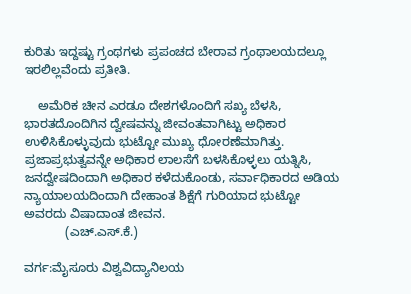ಕುರಿತು ಇದ್ದಷ್ಟು ಗ್ರಂಥಗಳು ಪ್ರಪಂಚದ ಬೇರಾವ ಗ್ರಂಥಾಲಯದಲ್ಲೂ ಇರಲಿಲ್ಲವೆಂದು ಪ್ರತೀತಿ.

    ಅಮೆರಿಕ ಚೀನ ಎರಡೂ ದೇಶಗಳೊಂದಿಗೆ ಸಖ್ಯ ಬೆಳಸಿ, ಭಾರತದೊಂದಿಗಿನ ದ್ವೇಷವನ್ನು ಜೀವಂತವಾಗಿಟ್ಟು ಅಧಿಕಾರ ಉಳಿಸಿಕೊಳ್ಳುವುದು ಭುಟ್ಟೋ ಮುಖ್ಯ ಧೋರಣೆಮಾಗಿತ್ತು. ಪ್ರಜಾಪ್ರಭುತ್ವವನ್ನೇ ಅಧಿಕಾರ ಲಾಲಸೆಗೆ ಬಳಸಿಕೊಳ್ಳಲು ಯತ್ನಿಸಿ, ಜನದ್ವೇಷದಿಂದಾಗಿ ಅಧಿಕಾರ ಕಳೆದುಕೊಂಡು, ಸರ್ವಾಧಿಕಾರದ ಅಡಿಯ ನ್ಯಾಯಾಲಯದಿಂದಾಗಿ ದೇಹಾಂತ ಶಿಕ್ಷೆಗೆ ಗುರಿಯಾದ ಭುಟ್ಟೋ ಅವರದು ವಿಷಾದಾಂತ ಜೀವನ.
            (ಎಚ್.ಎಸ್.ಕೆ.)

ವರ್ಗ:ಮೈಸೂರು ವಿಶ್ವವಿದ್ಯಾನಿಲಯ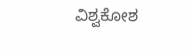ವಿಶ್ವಕೋಶ